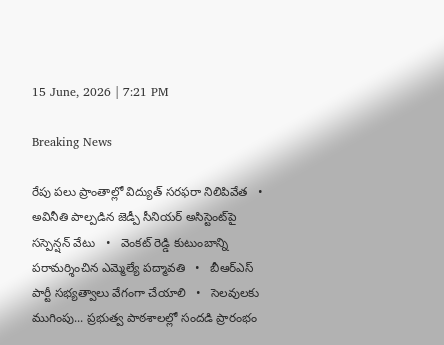15 June, 2026 | 7:21 PM

Breaking News

రేపు పలు ప్రాంతాల్లో విద్యుత్ సరఫరా నిలిపివేత   •   అవినీతి పాల్పడిన జెడ్పీ సీనియర్ అసిస్టెంట్‌పై సస్పెన్షన్ వేటు   •   వెంకట్ రెడ్డి కుటుంబాన్ని పరామర్శించిన ఎమ్మెల్యే పద్మావతి   •   బీఆర్ఎస్ పార్టీ సభ్యత్వాలు వేగంగా చేయాలి   •   సెలవులకు ముగింపు... ప్రభుత్వ పాఠశాలల్లో సందడి ప్రారంభం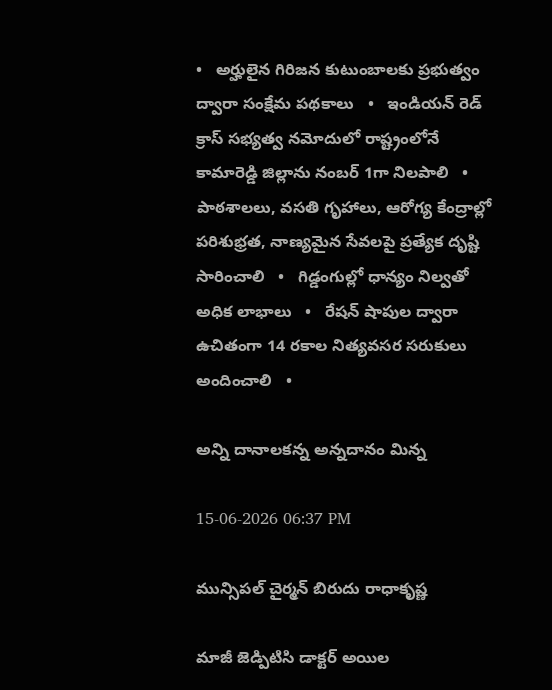•   అర్హులైన గిరిజన కుటుంబాలకు ప్రభుత్వం ద్వారా సంక్షేమ పథకాలు   •   ఇండియన్ రెడ్ క్రాస్ సభ్యత్వ నమోదులో రాష్ట్రంలోనే కామారెడ్డి జిల్లాను నంబర్ 1గా నిలపాలి   •   పాఠశాలలు, వసతి గృహాలు, ఆరోగ్య కేంద్రాల్లో పరిశుభ్రత, నాణ్యమైన సేవలపై ప్రత్యేక దృష్టి సారించాలి   •   గిడ్డంగుల్లో ధాన్యం నిల్వతో అధిక లాభాలు   •   రేషన్ షాపుల ద్వారా ఉచితంగా 14 రకాల నిత్యవసర సరుకులు అందించాలి   •

అన్ని దానాలకన్న అన్నదానం మిన్న

15-06-2026 06:37 PM

మున్సిపల్ చైర్మన్ బిరుదు రాధాకృష్ణ

మాజీ జెడ్పిటిసి డాక్టర్ అయిల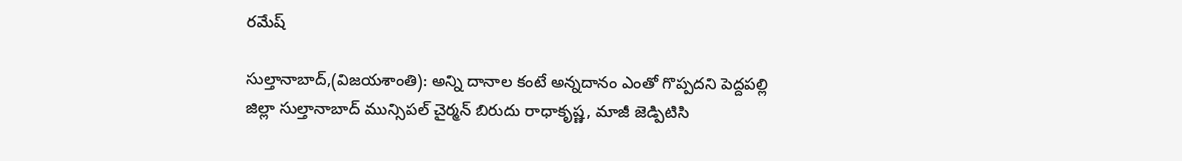రమేష్

సుల్తానాబాద్,(విజయశాంతి): అన్ని దానాల కంటే అన్నదానం ఎంతో గొప్పదని పెద్దపల్లి జిల్లా సుల్తానాబాద్ మున్సిపల్ చైర్మన్ బిరుదు రాధాకృష్ణ, మాజీ జెడ్పిటిసి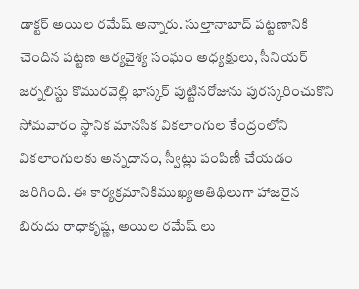డాక్టర్ అయిల రమేష్ అన్నారు. సుల్తానాబాద్ పట్టణానికి చెందిన పట్టణ ఆర్యవైశ్య సంఘం అధ్యక్షులు, సీనియర్ జర్నలిస్టు కొమురవెల్లి భాస్కర్ పుట్టినరోజును పురస్కరించుకొని సోమవారం స్థానిక మానసిక వికలాంగుల కేంద్రంలోని వికలాంగులకు అన్నదానం, స్వీట్లు పంపిణీ చేయడం జరిగింది. ఈ కార్యక్రమానికిముఖ్యఅతిథిలుగా హాజరైన బిరుదు రాధాకృష్ణ, అయిల రమేష్ లు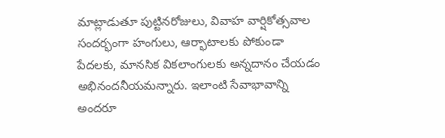మాట్లాడుతూ పుట్టినరోజులు, వివాహ వార్షికోత్సవాల సందర్భంగా హంగులు, ఆర్భాటాలకు పోకుండా పేదలకు, మానసిక వికలాంగులకు అన్నదానం చేయడం అభినందనీయమన్నారు. ఇలాంటి సేవాభావాన్ని అందరూ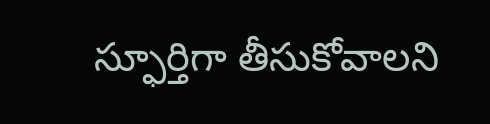స్ఫూర్తిగా తీసుకోవాలని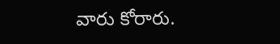వారు కోరారు.